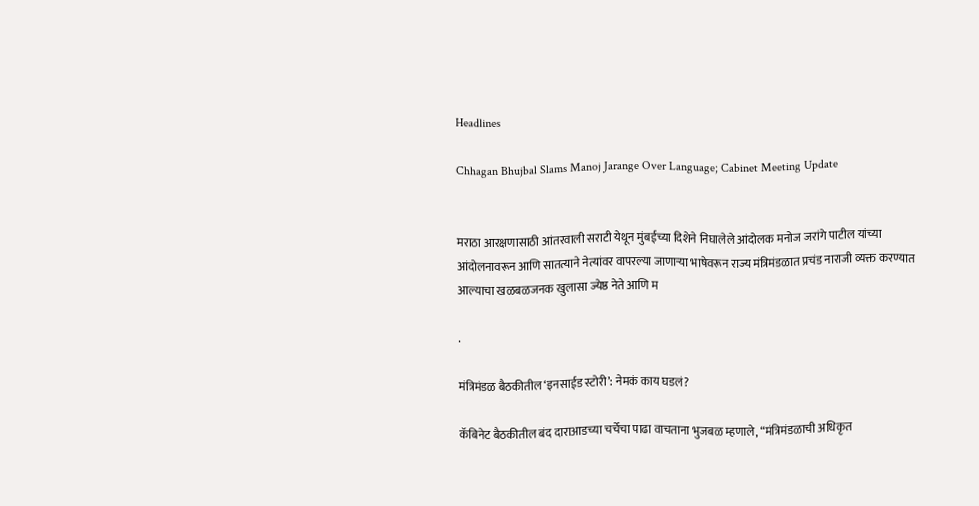Headlines

Chhagan Bhujbal Slams Manoj Jarange Over Language; Cabinet Meeting Update


मराठा आरक्षणासाठी आंतरवाली सराटी येथून मुंबईच्या दिशेने निघालेले आंदोलक मनोज जरांगे पाटील यांच्या आंदोलनावरून आणि सातत्याने नेत्यांवर वापरल्या जाणाऱ्या भाषेवरून राज्य मंत्रिमंडळात प्रचंड नाराजी व्यक्त करण्यात आल्याचा खळबळजनक खुलासा ज्येष्ठ नेते आणि म

.

मंत्रिमंडळ बैठकीतील ‘इनसाईड स्टोरी’: नेमकं काय घडलं?

कॅबिनेट बैठकीतील बंद दाराआडच्या चर्चेचा पाढा वाचताना भुजबळ म्हणाले, “मंत्रिमंडळाची अधिकृत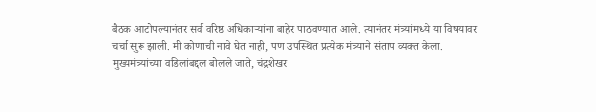बैठक आटोपल्यानंतर सर्व वरिष्ठ अधिकाऱ्यांना बाहेर पाठवण्यात आले. त्यानंतर मंत्र्यांमध्ये या विषयावर चर्चा सुरू झाली. मी कोणाची नावे घेत नाही, पण उपस्थित प्रत्येक मंत्र्याने संताप व्यक्त केला. मुख्यमंत्र्यांच्या वडिलांबद्दल बोलले जाते, चंद्रशेखर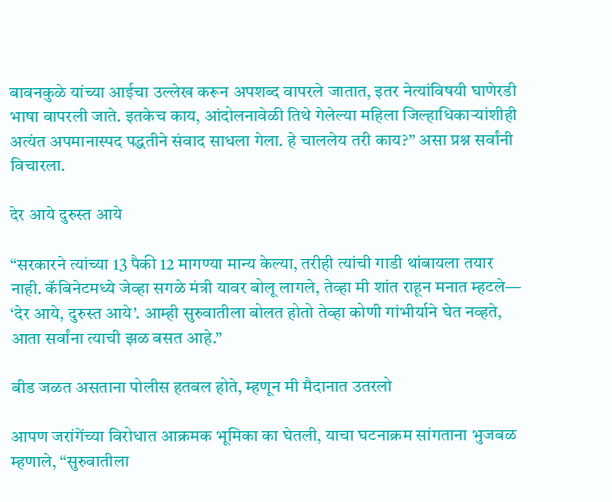बावनकुळे यांच्या आईचा उल्लेख करून अपशब्द वापरले जातात, इतर नेत्यांविषयी घाणेरडी भाषा वापरली जाते. इतकेच काय, आंदोलनावेळी तिथे गेलेल्या महिला जिल्हाधिकाऱ्यांशीही अत्यंत अपमानास्पद पद्धतीने संवाद साधला गेला. हे चाललेय तरी काय?” असा प्रश्न सर्वांनी विचारला.

देर आये दुरुस्त आये

“सरकारने त्यांच्या 13 पैकी 12 मागण्या मान्य केल्या, तरीही त्यांची गाडी थांबायला तयार नाही. कॅबिनेटमध्ये जेव्हा सगळे मंत्री यावर बोलू लागले, तेव्हा मी शांत राहून मनात म्हटले— ‘देर आये, दुरुस्त आये’. आम्ही सुरुवातीला बोलत होतो तेव्हा कोणी गांभीर्याने घेत नव्हते, आता सर्वांना त्याची झळ बसत आहे.”

बीड जळत असताना पोलीस हतबल होते, म्हणून मी मैदानात उतरलो

आपण जरांगेंच्या विरोधात आक्रमक भूमिका का घेतली, याचा घटनाक्रम सांगताना भुजबळ म्हणाले, “सुरुवातीला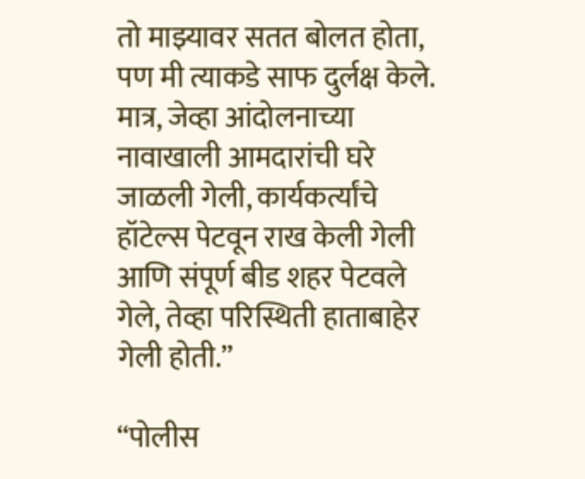तो माझ्यावर सतत बोलत होता, पण मी त्याकडे साफ दुर्लक्ष केले. मात्र, जेव्हा आंदोलनाच्या नावाखाली आमदारांची घरे जाळली गेली, कार्यकर्त्यांचे हॉटेल्स पेटवून राख केली गेली आणि संपूर्ण बीड शहर पेटवले गेले, तेव्हा परिस्थिती हाताबाहेर गेली होती.”

“पोलीस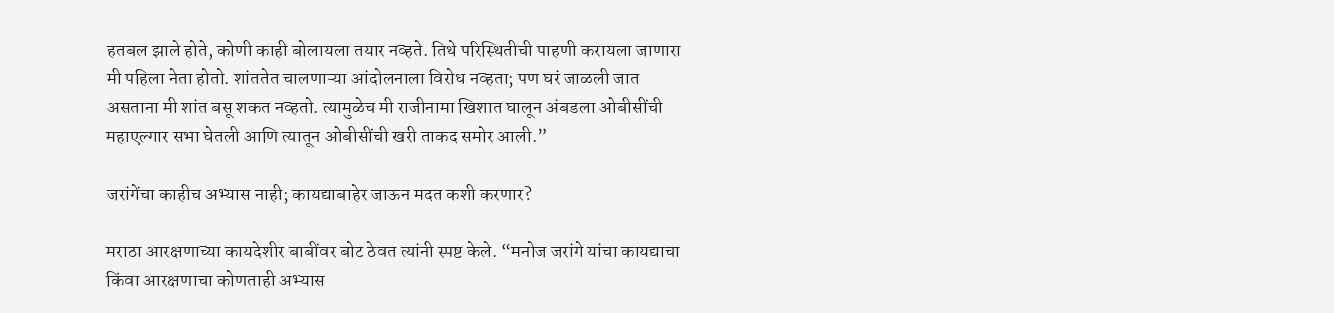हतबल झाले होते, कोणी काही बोलायला तयार नव्हते. तिथे परिस्थितीची पाहणी करायला जाणारा मी पहिला नेता होतो. शांततेत चालणाऱ्या आंदोलनाला विरोध नव्हता; पण घरं जाळली जात असताना मी शांत बसू शकत नव्हतो. त्यामुळेच मी राजीनामा खिशात घालून अंबडला ओबीसींची महाएल्गार सभा घेतली आणि त्यातून ओबीसींची खरी ताकद समोर आली.”

जरांगेंचा काहीच अभ्यास नाही; कायद्याबाहेर जाऊन मदत कशी करणार?

मराठा आरक्षणाच्या कायदेशीर बाबींवर बोट ठेवत त्यांनी स्पष्ट केले. “मनोज जरांगे यांचा कायद्याचा किंवा आरक्षणाचा कोणताही अभ्यास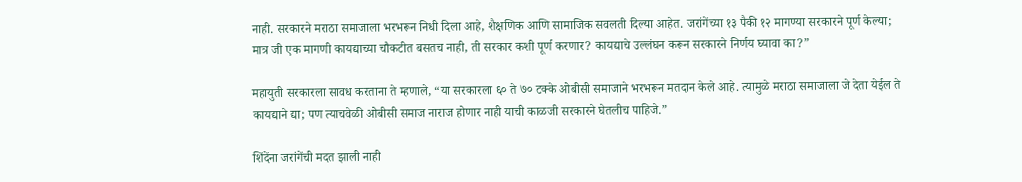नाही. सरकारने मराठा समाजाला भरभरून निधी दिला आहे, शैक्षणिक आणि सामाजिक सवलती दिल्या आहेत. जरांगेंच्या १३ पैकी १२ मागण्या सरकारने पूर्ण केल्या; मात्र जी एक मागणी कायद्याच्या चौकटीत बसतच नाही, ती सरकार कशी पूर्ण करणार? कायद्याचे उल्लंघन करून सरकारने निर्णय घ्यावा का?”

महायुती सरकारला सावध करताना ते म्हणाले, “या सरकारला ६० ते ७० टक्के ओबीसी समाजाने भरभरून मतदान केले आहे. त्यामुळे मराठा समाजाला जे देता येईल ते कायद्याने द्या; पण त्याचवेळी ओबीसी समाज नाराज होणार नाही याची काळजी सरकारने घेतलीच पाहिजे.”

शिंदेंना जरांगेंची मदत झाली नाही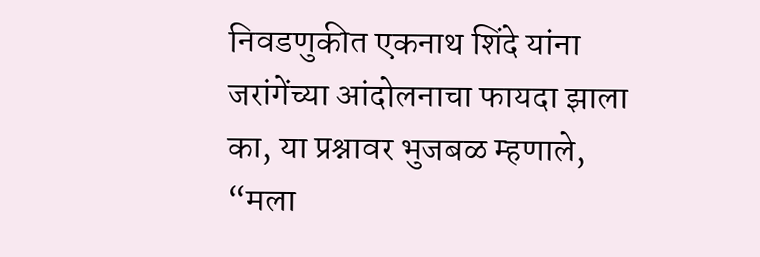निवडणुकीत एकनाथ शिंदे यांना जरांगेंच्या आंदोलनाचा फायदा झाला का, या प्रश्नावर भुजबळ म्हणाले, “मला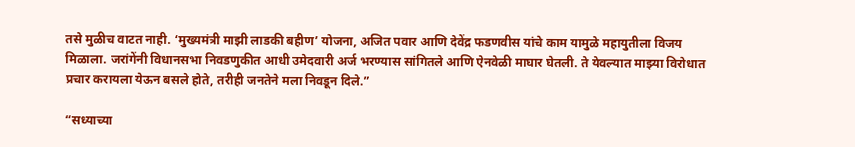तसे मुळीच वाटत नाही. ‘मुख्यमंत्री माझी लाडकी बहीण’ योजना, अजित पवार आणि देवेंद्र फडणवीस यांचे काम यामुळे महायुतीला विजय मिळाला. जरांगेंनी विधानसभा निवडणुकीत आधी उमेदवारी अर्ज भरण्यास सांगितले आणि ऐनवेळी माघार घेतली. ते येवल्यात माझ्या विरोधात प्रचार करायला येऊन बसले होते, तरीही जनतेने मला निवडून दिले.”

“सध्याच्या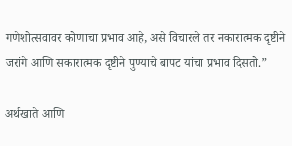गणेशोत्सवावर कोणाचा प्रभाव आहे, असे विचारले तर नकारात्मक दृष्टीने जरांगे आणि सकारात्मक दृष्टीने पुण्याचे बापट यांचा प्रभाव दिसतो.”

अर्थखाते आणि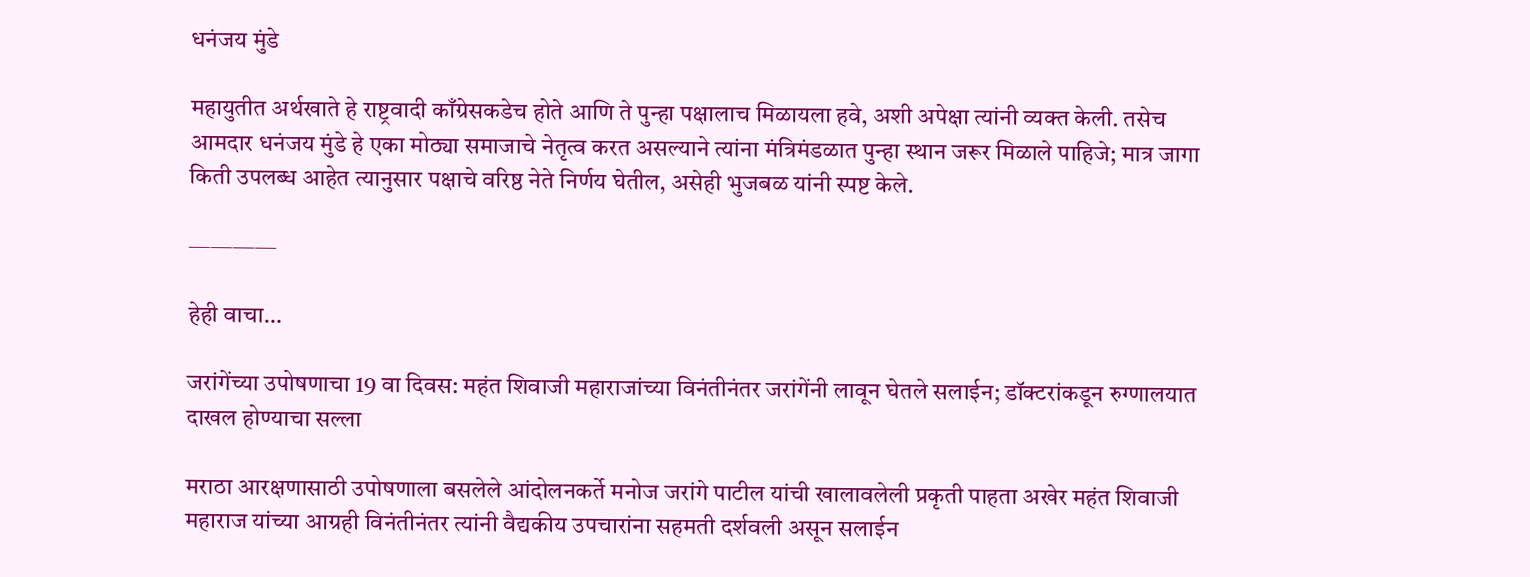धनंजय मुंडे

महायुतीत अर्थखाते हे राष्ट्रवादी काँग्रेसकडेच होते आणि ते पुन्हा पक्षालाच मिळायला हवे, अशी अपेक्षा त्यांनी व्यक्त केली. तसेच आमदार धनंजय मुंडे हे एका मोठ्या समाजाचे नेतृत्व करत असल्याने त्यांना मंत्रिमंडळात पुन्हा स्थान जरूर मिळाले पाहिजे; मात्र जागा किती उपलब्ध आहेत त्यानुसार पक्षाचे वरिष्ठ नेते निर्णय घेतील, असेही भुजबळ यांनी स्पष्ट केले.

————

हेही वाचा…

जरांगेंच्या उपोषणाचा 19 वा दिवस: महंत शिवाजी महाराजांच्या विनंतीनंतर जरांगेंनी लावून घेतले सलाईन; डॉक्टरांकडून रुग्णालयात दाखल होण्याचा सल्ला

मराठा आरक्षणासाठी उपोषणाला बसलेले आंदोलनकर्ते मनोज जरांगे पाटील यांची खालावलेली प्रकृती पाहता अखेर महंत शिवाजी महाराज यांच्या आग्रही विनंतीनंतर त्यांनी वैद्यकीय उपचारांना सहमती दर्शवली असून सलाईन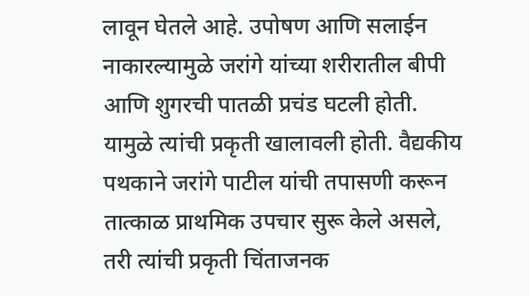लावून घेतले आहे. उपोषण आणि सलाईन नाकारल्यामुळे जरांगे यांच्या शरीरातील बीपी आणि शुगरची पातळी प्रचंड घटली होती. यामुळे त्यांची प्रकृती खालावली होती. वैद्यकीय पथकाने जरांगे पाटील यांची तपासणी करून तात्काळ प्राथमिक उपचार सुरू केले असले, तरी त्यांची प्रकृती चिंताजनक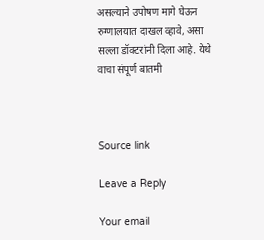असल्याने उपोषण मागे घेऊन रुग्णालयात दाखल व्हावे, असा सल्ला डॉक्टरांनी दिला आहे. येथे वाचा संपूर्ण बातमी



Source link

Leave a Reply

Your email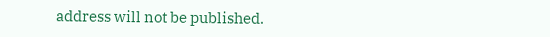address will not be published.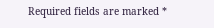Required fields are marked *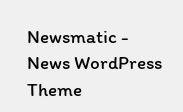Newsmatic - News WordPress Theme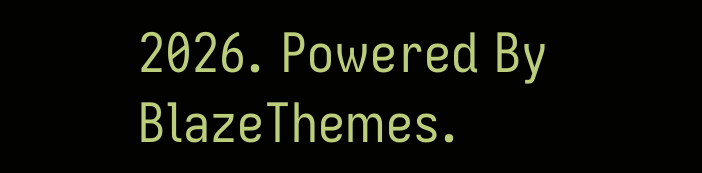2026. Powered By BlazeThemes.